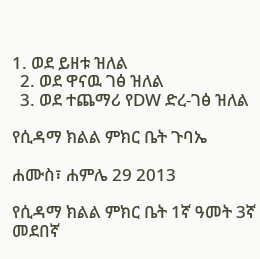1. ወደ ይዘቱ ዝለል
  2. ወደ ዋናዉ ገፅ ዝለል
  3. ወደ ተጨማሪ የDW ድረ-ገፅ ዝለል

የሲዳማ ክልል ምክር ቤት ጉባኤ

ሐሙስ፣ ሐምሌ 29 2013

የሲዳማ ክልል ምክር ቤት 1ኛ ዓመት 3ኛ መደበኛ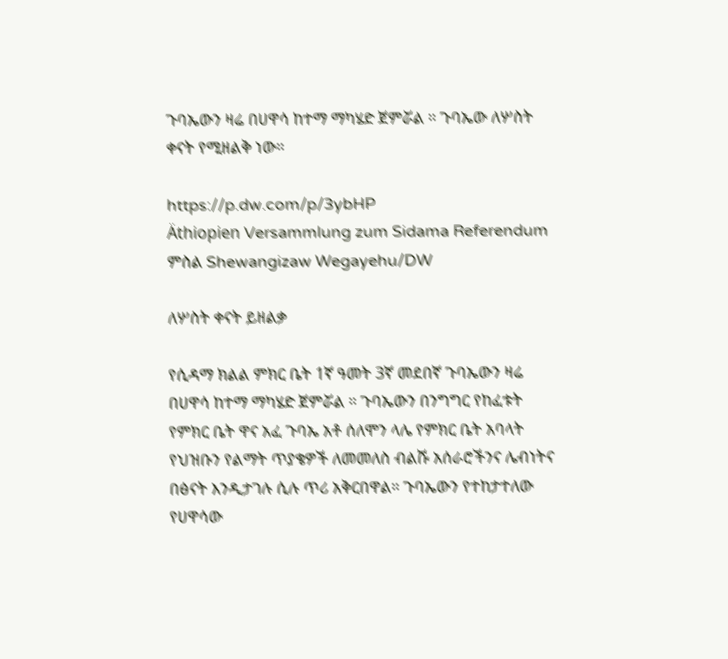ጉባኤውን ዛሬ በሀዋሳ ከተማ ማካሄድ ጀምሯል ። ጉባኤው ለሦስት ቀናት የሚዘልቅ ነው።

https://p.dw.com/p/3ybHP
Äthiopien Versammlung zum Sidama Referendum
ምስል Shewangizaw Wegayehu/DW

ለሦስት ቀናት ይዘልቃ

የሲዳማ ክልል ምክር ቤት 1ኛ ዓመት 3ኛ መደበኛ ጉባኤውን ዛሬ በሀዋሳ ከተማ ማካሄድ ጀምሯል ። ጉባኤውን በንግግር የከፈቱት የምክር ቤት ዋና አፈ ጉባኤ አቶ ሰለሞን ላሌ የምክር ቤት አባላት የህዝቡን የልማት ጥያቄዎች ለመመለስ ብልሹ አሰራሮችንና ሌብነትና በፅናት እንዲታገሉ ሲሉ ጥሪ አቅርበዋል። ጉባኤውን የተከታተለው የሀዋሳው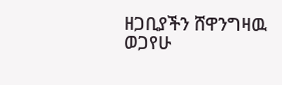ዘጋቢያችን ሸዋንግዛዉ ወጋየሁ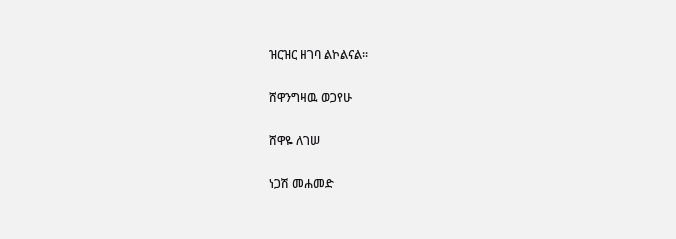ዝርዝር ዘገባ ልኮልናል።

ሸዋንግዛዉ ወጋየሁ

ሸዋዬ ለገሠ

ነጋሽ መሐመድ